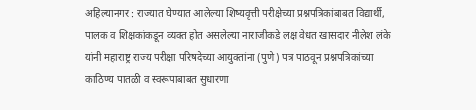अहिल्यानगर : राज्यात घेण्यात आलेल्या शिष्यवृत्ती परीक्षेच्या प्रश्नपत्रिकांबाबत विद्यार्थी, पालक व शिक्षकांकडून व्यक्त होत असलेल्या नाराजीकडे लक्ष वेधत खासदार नीलेश लंके यांनी महाराष्ट्र राज्य परीक्षा परिषदेच्या आयुक्तांना (पुणे) पत्र पाठवून प्रश्नपत्रिकांच्या काठिण्य पातळी व स्वरूपाबाबत सुधारणा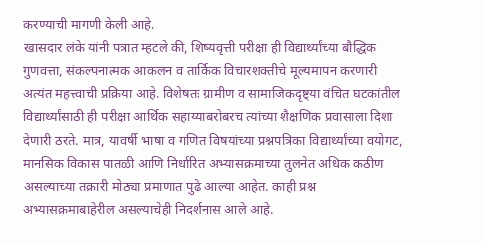करण्याची मागणी केली आहे.
खासदार लंके यांनी पत्रात म्हटले की, शिष्यवृत्ती परीक्षा ही विद्यार्थ्यांच्या बौद्धिक गुणवत्ता, संकल्पनात्मक आकलन व तार्किक विचारशक्तीचे मूल्यमापन करणारी अत्यंत महत्त्वाची प्रक्रिया आहे. विशेषतः ग्रामीण व सामाजिकदृष्ट्या वंचित घटकांतील विद्यार्थ्यांसाठी ही परीक्षा आर्थिक सहाय्याबरोबरच त्यांच्या शैक्षणिक प्रवासाला दिशा देणारी ठरते. मात्र, यावर्षी भाषा व गणित विषयांच्या प्रश्नपत्रिका विद्यार्थ्यांच्या वयोगट, मानसिक विकास पातळी आणि निर्धारित अभ्यासक्रमाच्या तुलनेत अधिक कठीण असल्याच्या तक्रारी मोठ्या प्रमाणात पुढे आल्या आहेत. काही प्रश्न अभ्यासक्रमाबाहेरील असल्याचेही निदर्शनास आले आहे.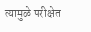त्यामुळे परीक्षेत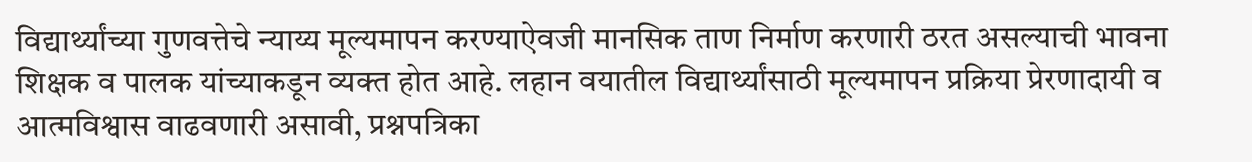विद्यार्थ्यांच्या गुणवत्तेचे न्याय्य मूल्यमापन करण्याऐवजी मानसिक ताण निर्माण करणारी ठरत असल्याची भावना शिक्षक व पालक यांच्याकडून व्यक्त होत आहे. लहान वयातील विद्यार्थ्यांसाठी मूल्यमापन प्रक्रिया प्रेरणादायी व आत्मविश्वास वाढवणारी असावी, प्रश्नपत्रिका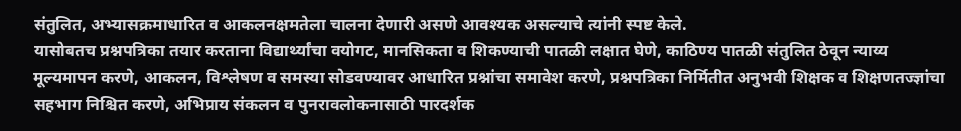संतुलित, अभ्यासक्रमाधारित व आकलनक्षमतेला चालना देणारी असणे आवश्यक असल्याचे त्यांनी स्पष्ट केले.
यासोबतच प्रश्नपत्रिका तयार करताना विद्यार्थ्यांचा वयोगट, मानसिकता व शिकण्याची पातळी लक्षात घेणे, काठिण्य पातळी संतुलित ठेवून न्याय्य मूल्यमापन करणे, आकलन, विश्लेषण व समस्या सोडवण्यावर आधारित प्रश्नांचा समावेश करणे, प्रश्नपत्रिका निर्मितीत अनुभवी शिक्षक व शिक्षणतज्ज्ञांचा सहभाग निश्चित करणे, अभिप्राय संकलन व पुनरावलोकनासाठी पारदर्शक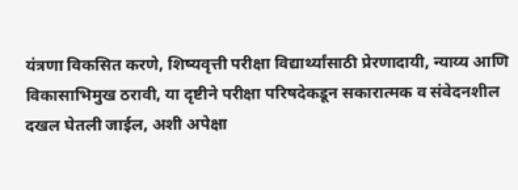यंत्रणा विकसित करणे, शिष्यवृत्ती परीक्षा विद्यार्थ्यांसाठी प्रेरणादायी, न्याय्य आणि विकासाभिमुख ठरावी, या दृष्टीने परीक्षा परिषदेकडून सकारात्मक व संवेदनशील दखल घेतली जाईल, अशी अपेक्षा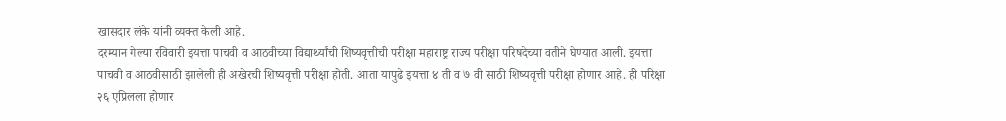खासदार लंके यांनी व्यक्त केली आहे.
दरम्यान गेल्या रविवारी इयत्ता पाचवी व आठवीच्या विद्यार्थ्यांची शिष्यवृत्तीची परीक्षा महाराष्ट्र राज्य परीक्षा परिषदेच्या वतीने घेण्यात आली. इयत्ता पाचवी व आठवीसाठी झालेली ही अखेरची शिष्यवृत्ती परीक्षा होती. आता यापुढे इयत्ता ४ ती व ७ वी साठी शिष्यवृत्ती परीक्षा होणार आहे. ही परिक्षा २६ एप्रिलला होणार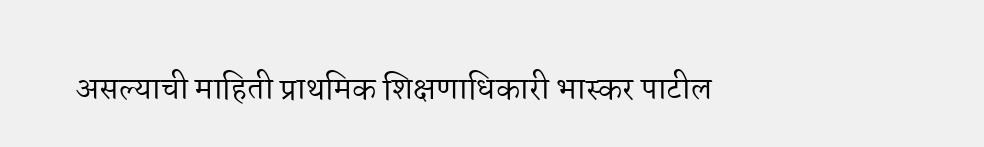असल्याची माहिती प्राथमिक शिक्षणाधिकारी भास्कर पाटील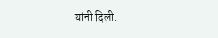यांनी दिली.